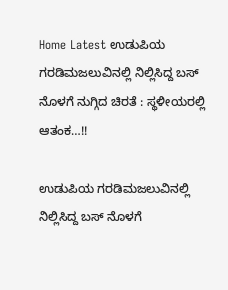Home Latest ಉಡುಪಿಯ ಗರಡಿಮಜಲುವಿನಲ್ಲಿ ನಿಲ್ಲಿಸಿದ್ದ ಬಸ್ ನೊಳಗೆ ನುಗ್ಗಿದ ಚಿರತೆ : ಸ್ಥಳೀಯರಲ್ಲಿ ಆತಂಕ…!!

ಉಡುಪಿಯ ಗರಡಿಮಜಲುವಿನಲ್ಲಿ ನಿಲ್ಲಿಸಿದ್ದ ಬಸ್ ನೊಳಗೆ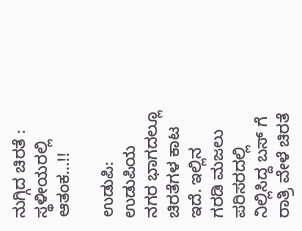ನುಗ್ಗಿದ ಚಿರತೆ : ಸ್ಥಳೀಯರಲ್ಲಿ ಆತಂಕ…!!

ಉಡುಪಿ: ಉಡುಪಿಯ ನಗರ ಭಾಗದಲ್ಲೂ ಚಿರತೆಗಳ ಕಾಟ ಇದೆ. ಇಲ್ಲಿನ ಗರಡಿ ಮಜಲು ಪರಿಸರದಲ್ಲಿ ನಿಲ್ಲಿಸಿದ್ದ ಬಸ್ ಗೆ ರಾತ್ರಿ ವೇಳೆ ಚಿರತೆ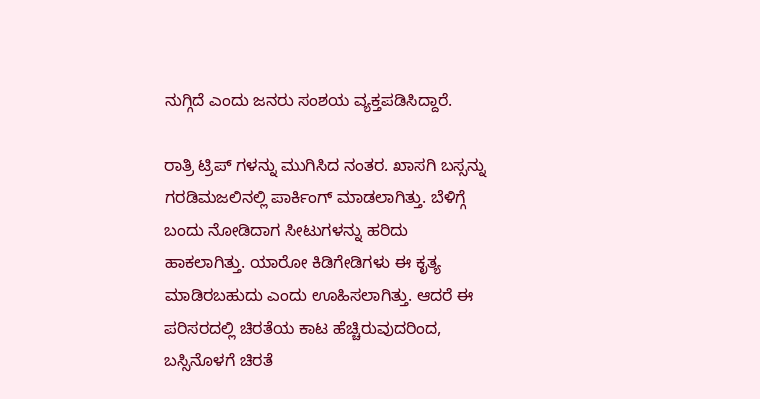ನುಗ್ಗಿದೆ ಎಂದು ಜನರು ಸಂಶಯ ವ್ಯಕ್ತಪಡಿಸಿದ್ದಾರೆ.

ರಾತ್ರಿ ಟ್ರಿಪ್ ಗಳನ್ನು ಮುಗಿಸಿದ ನಂತರ. ಖಾಸಗಿ ಬಸ್ಸನ್ನು ಗರಡಿಮಜಲಿನಲ್ಲಿ ಪಾರ್ಕಿಂಗ್ ಮಾಡಲಾಗಿತ್ತು. ಬೆಳಿಗ್ಗೆ ಬಂದು ನೋಡಿದಾಗ ಸೀಟುಗಳನ್ನು ಹರಿದು ಹಾಕಲಾಗಿತ್ತು. ಯಾರೋ ಕಿಡಿಗೇಡಿಗಳು ಈ ಕೃತ್ಯ ಮಾಡಿರಬಹುದು ಎಂದು ಊಹಿಸಲಾಗಿತ್ತು. ಆದರೆ ಈ ಪರಿಸರದಲ್ಲಿ ಚಿರತೆಯ ಕಾಟ ಹೆಚ್ಚಿರುವುದರಿಂದ, ಬಸ್ಸಿನೊಳಗೆ ಚಿರತೆ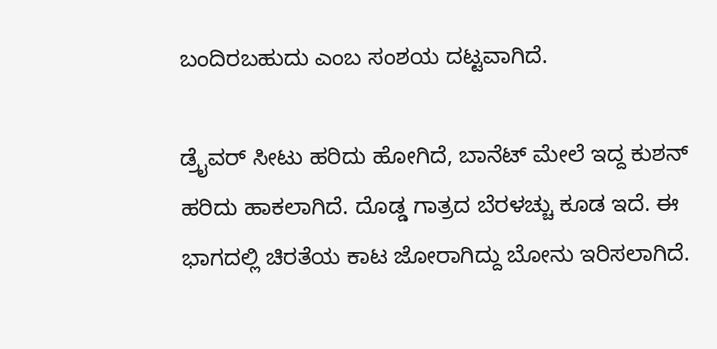ಬಂದಿರಬಹುದು ಎಂಬ ಸಂಶಯ ದಟ್ಟವಾಗಿದೆ.

ಡ್ರೈವರ್ ಸೀಟು ಹರಿದು ಹೋಗಿದೆ, ಬಾನೆಟ್ ಮೇಲೆ ಇದ್ದ ಕುಶನ್ ಹರಿದು ಹಾಕಲಾಗಿದೆ. ದೊಡ್ಡ ಗಾತ್ರದ ಬೆರಳಚ್ಚು ಕೂಡ ಇದೆ. ಈ ಭಾಗದಲ್ಲಿ ಚಿರತೆಯ ಕಾಟ ಜೋರಾಗಿದ್ದು ಬೋನು ಇರಿಸಲಾಗಿದೆ.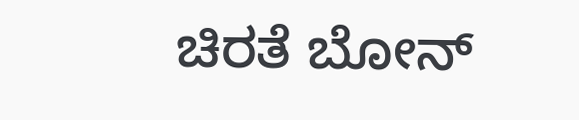ಚಿರತೆ ಬೋನ್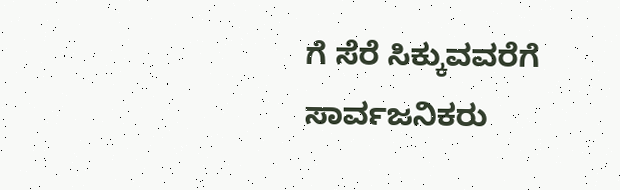ಗೆ ಸೆರೆ ಸಿಕ್ಕುವವರೆಗೆ ಸಾರ್ವಜನಿಕರು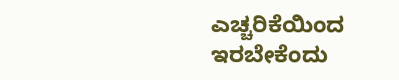ಎಚ್ಚರಿಕೆಯಿಂದ ಇರಬೇಕೆಂದು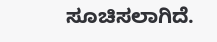ಸೂಚಿಸಲಾಗಿದೆ.